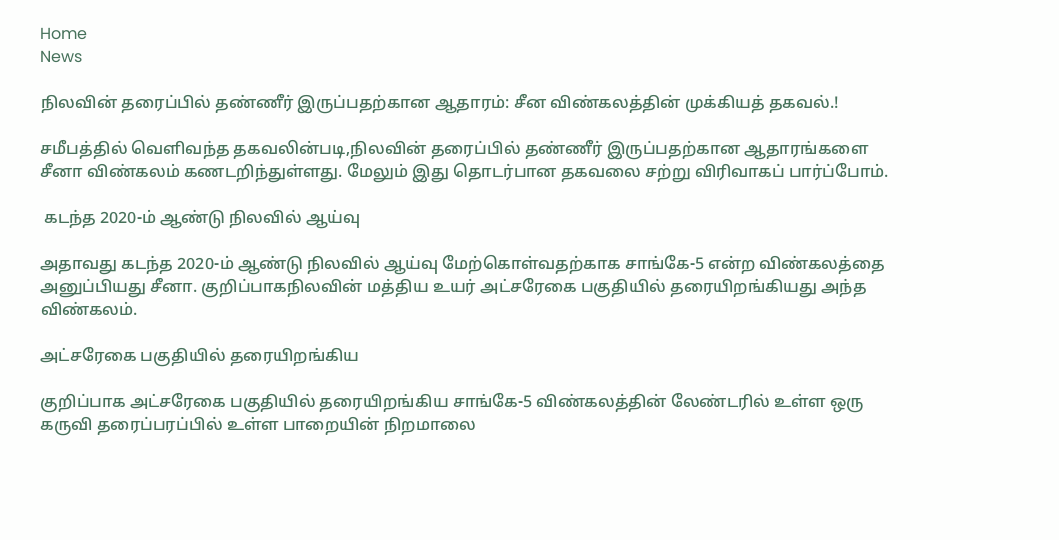Home
News

நிலவின் தரைப்பில் தண்ணீர் இருப்பதற்கான ஆதாரம்: சீன விண்கலத்தின் முக்கியத் தகவல்.!

சமீபத்தில் வெளிவந்த தகவலின்படி,நிலவின் தரைப்பில் தண்ணீர் இருப்பதற்கான ஆதாரங்களை சீனா விண்கலம் கணடறிந்துள்ளது. மேலும் இது தொடர்பான தகவலை சற்று விரிவாகப் பார்ப்போம்.

 கடந்த 2020-ம் ஆண்டு நிலவில் ஆய்வு

அதாவது கடந்த 2020-ம் ஆண்டு நிலவில் ஆய்வு மேற்கொள்வதற்காக சாங்கே-5 என்ற விண்கலத்தை அனுப்பியது சீனா. குறிப்பாகநிலவின் மத்திய உயர் அட்சரேகை பகுதியில் தரையிறங்கியது அந்த விண்கலம்.

அட்சரேகை பகுதியில் தரையிறங்கிய

குறிப்பாக அட்சரேகை பகுதியில் தரையிறங்கிய சாங்கே-5 விண்கலத்தின் லேண்டரில் உள்ள ஒரு கருவி தரைப்பரப்பில் உள்ள பாறையின் நிறமாலை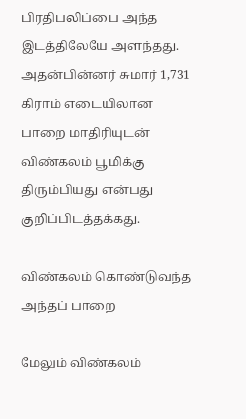பிரதிபலிப்பை அந்த இடத்திலேயே அளந்தது. அதன்பின்னர் சுமார் 1,731 கிராம் எடையிலான பாறை மாதிரியுடன் விண்கலம் பூமிக்கு திரும்பியது என்பது குறிப்பிடத்தக்கது.

விண்கலம் கொண்டுவந்த அந்தப் பாறை

மேலும் விண்கலம்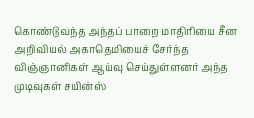கொண்டுவந்த அந்தப் பாறை மாதிரியை சீன அறிவியல் அகாதெமியைச் சேர்ந்த விஞ்ஞானிகள் ஆய்வு செய்துள்ளனர் அந்த முடிவுகள் சயின்ஸ்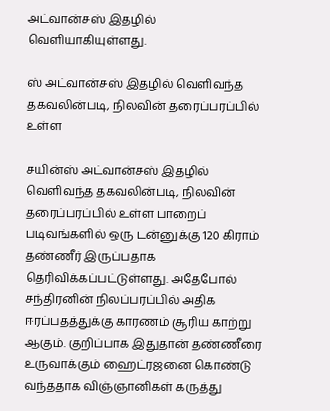அட்வான்சஸ் இதழில் வெளியாகியுள்ளது.

ஸ் அட்வான்சஸ் இதழில் வெளிவந்த தகவலின்படி, நிலவின் தரைப்பரப்பில் உள்ள

சயின்ஸ் அட்வான்சஸ் இதழில் வெளிவந்த தகவலின்படி, நிலவின் தரைப்பரப்பில் உள்ள பாறைப் படிவங்களில் ஒரு டன்னுக்கு 120 கிராம் தண்ணீர் இருப்பதாக தெரிவிக்கப்பட்டுள்ளது. அதேபோல் சந்திரனின் நிலப்பரப்பில் அதிக ஈரப்பதத்துக்கு காரணம் சூரிய காற்று ஆகும். குறிப்பாக இதுதான் தண்ணீரை உருவாக்கும் ஹைட்ரஜனை கொண்டு வந்ததாக விஞ்ஞானிகள் கருத்து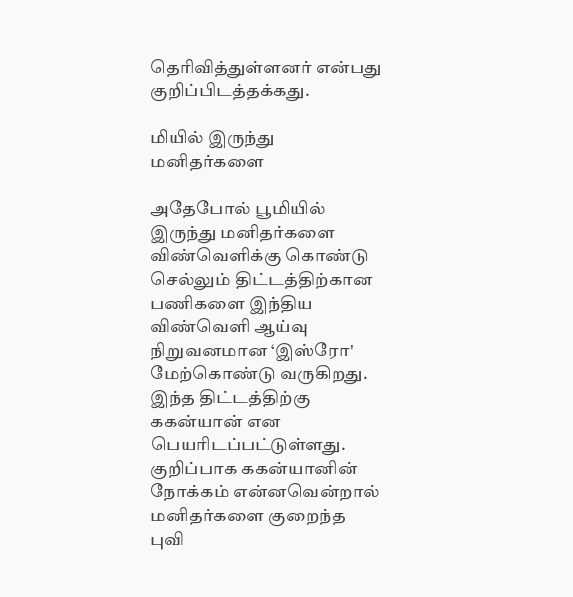தெரிவித்துள்ளனர் என்பது குறிப்பிடத்தக்கது.

மியில் இருந்து மனிதர்களை

அதேபோல் பூமியில் இருந்து மனிதர்களை விண்வெளிக்கு கொண்டு செல்லும் திட்டத்திற்கான பணிகளை இந்திய விண்வெளி ஆய்வு நிறுவனமான ‘இஸ்ரோ' மேற்கொண்டு வருகிறது. இந்த திட்டத்திற்கு ககன்யான் என பெயரிடப்பட்டுள்ளது. குறிப்பாக ககன்யானின் நோக்கம் என்னவென்றால் மனிதர்களை குறைந்த புவி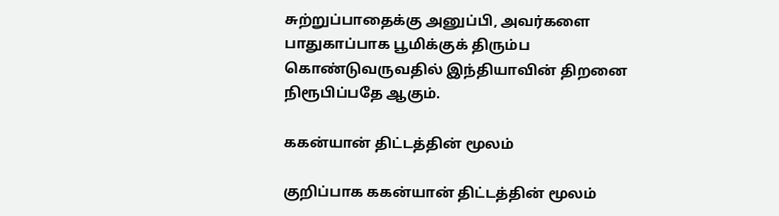சுற்றுப்பாதைக்கு அனுப்பி, அவர்களை பாதுகாப்பாக பூமிக்குக் திரும்ப கொண்டுவருவதில் இந்தியாவின் திறனை நிரூபிப்பதே ஆகும்.

ககன்யான் திட்டத்தின் மூலம்

குறிப்பாக ககன்யான் திட்டத்தின் மூலம்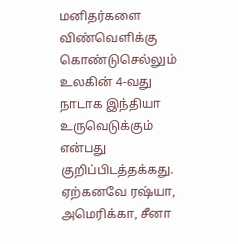மனிதர்களை விண்வெளிக்கு கொண்டுசெல்லும் உலகின் 4-வது நாடாக இந்தியா உருவெடுக்கும் என்பது குறிப்பிடத்தக்கது. ஏற்கனவே ரஷ்யா, அமெரிக்கா, சீனா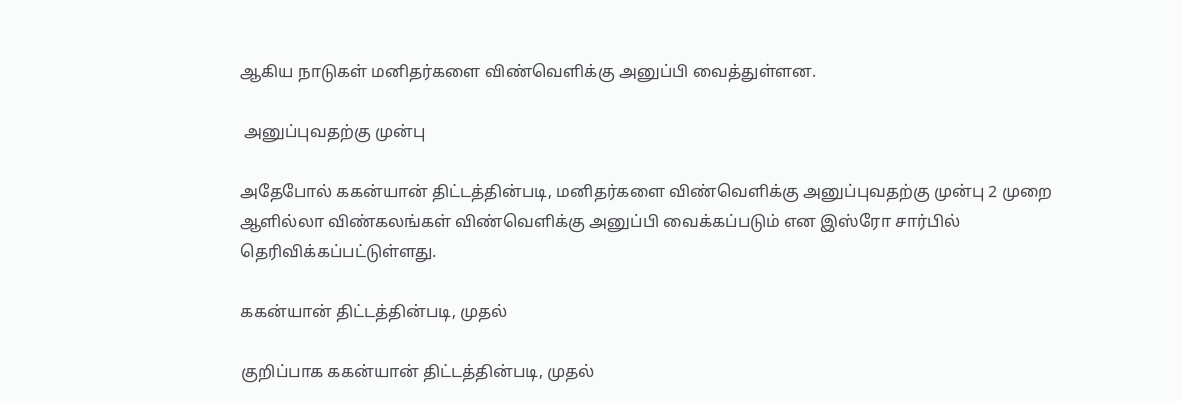ஆகிய நாடுகள் மனிதர்களை விண்வெளிக்கு அனுப்பி வைத்துள்ளன.

 அனுப்புவதற்கு முன்பு

அதேபோல் ககன்யான் திட்டத்தின்படி, மனிதர்களை விண்வெளிக்கு அனுப்புவதற்கு முன்பு 2 முறை ஆளில்லா விண்கலங்கள் விண்வெளிக்கு அனுப்பி வைக்கப்படும் என இஸ்ரோ சார்பில் தெரிவிக்கப்பட்டுள்ளது.

ககன்யான் திட்டத்தின்படி, முதல்

குறிப்பாக ககன்யான் திட்டத்தின்படி, முதல்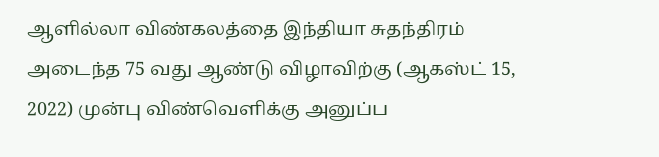ஆளில்லா விண்கலத்தை இந்தியா சுதந்திரம் அடைந்த 75 வது ஆண்டு விழாவிற்கு (ஆகஸ்ட் 15, 2022) முன்பு விண்வெளிக்கு அனுப்ப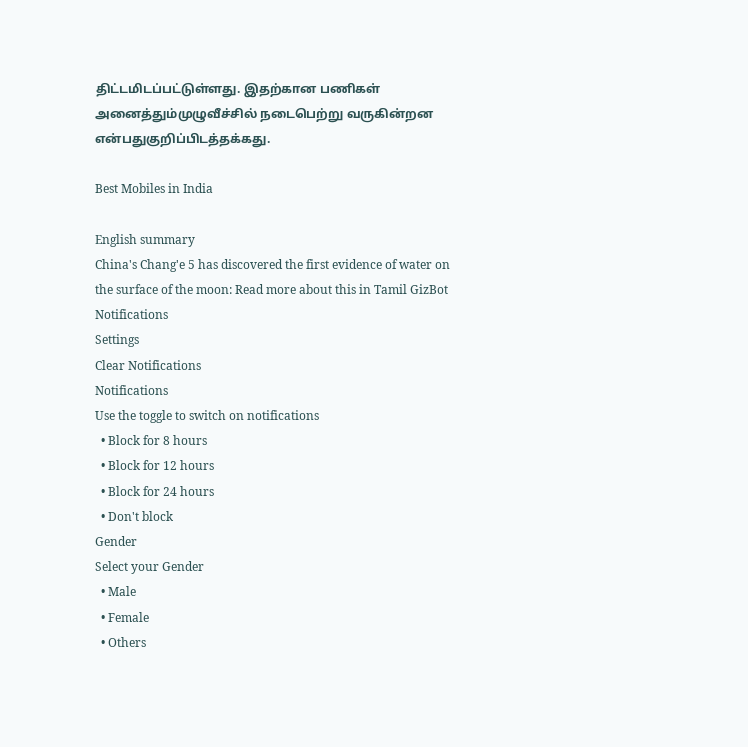திட்டமிடப்பட்டுள்ளது. இதற்கான பணிகள் அனைத்தும்முழுவீச்சில் நடைபெற்று வருகின்றன என்பதுகுறிப்பிடத்தக்கது.

Best Mobiles in India

English summary
China's Chang'e 5 has discovered the first evidence of water on the surface of the moon: Read more about this in Tamil GizBot
Notifications
Settings
Clear Notifications
Notifications
Use the toggle to switch on notifications
  • Block for 8 hours
  • Block for 12 hours
  • Block for 24 hours
  • Don't block
Gender
Select your Gender
  • Male
  • Female
  • Others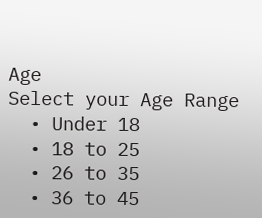Age
Select your Age Range
  • Under 18
  • 18 to 25
  • 26 to 35
  • 36 to 45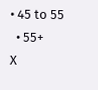• 45 to 55
  • 55+
X